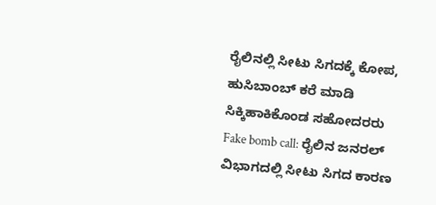ರೈಲಿನಲ್ಲಿ ಸೀಟು ಸಿಗದಕ್ಕೆ ಕೋಪ, ಹುಸಿಬಾಂಬ್ ಕರೆ ಮಾಡಿ ಸಿಕ್ಕಿಹಾಕಿಕೊಂಡ ಸಹೋದರರು
Fake bomb call: ರೈಲಿನ ಜನರಲ್ ವಿಭಾಗದಲ್ಲಿ ಸೀಟು ಸಿಗದ ಕಾರಣ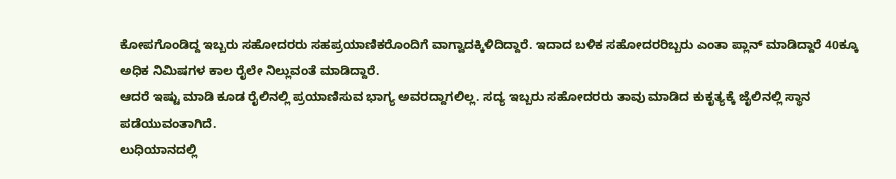ಕೋಪಗೊಂಡಿದ್ದ ಇಬ್ಬರು ಸಹೋದರರು ಸಹಪ್ರಯಾಣಿಕರೊಂದಿಗೆ ವಾಗ್ವಾದಕ್ಕಿಳಿದಿದ್ದಾರೆ. ಇದಾದ ಬಳಿಕ ಸಹೋದರರಿಬ್ಬರು ಎಂತಾ ಪ್ಲಾನ್ ಮಾಡಿದ್ದಾರೆ 40ಕ್ಕೂ ಅಧಿಕ ನಿಮಿಷಗಳ ಕಾಲ ರೈಲೇ ನಿಲ್ಲುವಂತೆ ಮಾಡಿದ್ದಾರೆ.
ಆದರೆ ಇಷ್ಟು ಮಾಡಿ ಕೂಡ ರೈಲಿನಲ್ಲಿ ಪ್ರಯಾಣಿಸುವ ಭಾಗ್ಯ ಅವರದ್ದಾಗಲಿಲ್ಲ. ಸದ್ಯ ಇಬ್ಬರು ಸಹೋದರರು ತಾವು ಮಾಡಿದ ಕುಕೃತ್ಯಕ್ಕೆ ಜೈಲಿನಲ್ಲಿ ಸ್ಥಾನ ಪಡೆಯುವಂತಾಗಿದೆ.
ಲುಧಿಯಾನದಲ್ಲಿ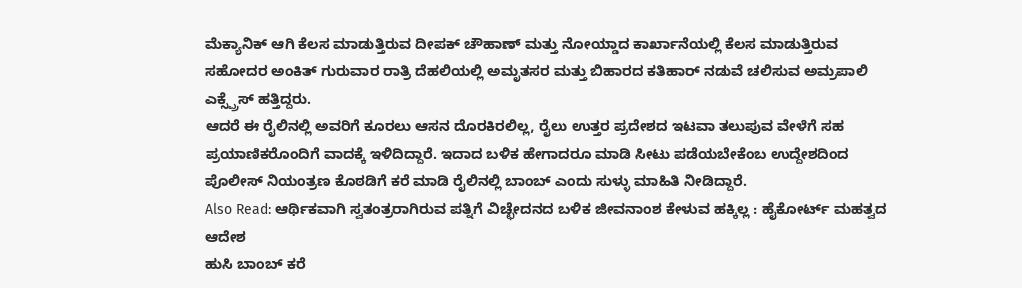ಮೆಕ್ಯಾನಿಕ್ ಆಗಿ ಕೆಲಸ ಮಾಡುತ್ತಿರುವ ದೀಪಕ್ ಚೌಹಾಣ್ ಮತ್ತು ನೋಯ್ಡಾದ ಕಾರ್ಖಾನೆಯಲ್ಲಿ ಕೆಲಸ ಮಾಡುತ್ತಿರುವ ಸಹೋದರ ಅಂಕಿತ್ ಗುರುವಾರ ರಾತ್ರಿ ದೆಹಲಿಯಲ್ಲಿ ಅಮೃತಸರ ಮತ್ತು ಬಿಹಾರದ ಕತಿಹಾರ್ ನಡುವೆ ಚಲಿಸುವ ಅಮ್ರಪಾಲಿ ಎಕ್ಸ್ಪ್ರೆಸ್ ಹತ್ತಿದ್ದರು.
ಆದರೆ ಈ ರೈಲಿನಲ್ಲಿ ಅವರಿಗೆ ಕೂರಲು ಆಸನ ದೊರಕಿರಲಿಲ್ಲ, ರೈಲು ಉತ್ತರ ಪ್ರದೇಶದ ಇಟವಾ ತಲುಪುವ ವೇಳೆಗೆ ಸಹ ಪ್ರಯಾಣಿಕರೊಂದಿಗೆ ವಾದಕ್ಕೆ ಇಳಿದಿದ್ದಾರೆ. ಇದಾದ ಬಳಿಕ ಹೇಗಾದರೂ ಮಾಡಿ ಸೀಟು ಪಡೆಯಬೇಕೆಂಬ ಉದ್ದೇಶದಿಂದ ಪೊಲೀಸ್ ನಿಯಂತ್ರಣ ಕೊಠಡಿಗೆ ಕರೆ ಮಾಡಿ ರೈಲಿನಲ್ಲಿ ಬಾಂಬ್ ಎಂದು ಸುಳ್ಳು ಮಾಹಿತಿ ನೀಡಿದ್ದಾರೆ.
Also Read: ಆರ್ಥಿಕವಾಗಿ ಸ್ವತಂತ್ರರಾಗಿರುವ ಪತ್ನಿಗೆ ವಿಚ್ಛೇದನದ ಬಳಿಕ ಜೀವನಾಂಶ ಕೇಳುವ ಹಕ್ಕಿಲ್ಲ : ಹೈಕೋರ್ಟ್ ಮಹತ್ವದ ಆದೇಶ
ಹುಸಿ ಬಾಂಬ್ ಕರೆ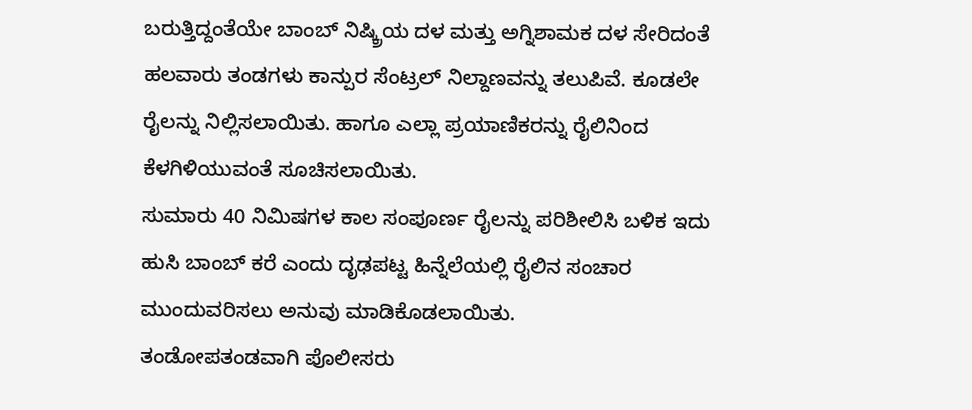ಬರುತ್ತಿದ್ದಂತೆಯೇ ಬಾಂಬ್ ನಿಷ್ಕ್ರಿಯ ದಳ ಮತ್ತು ಅಗ್ನಿಶಾಮಕ ದಳ ಸೇರಿದಂತೆ ಹಲವಾರು ತಂಡಗಳು ಕಾನ್ಪುರ ಸೆಂಟ್ರಲ್ ನಿಲ್ದಾಣವನ್ನು ತಲುಪಿವೆ. ಕೂಡಲೇ ರೈಲನ್ನು ನಿಲ್ಲಿಸಲಾಯಿತು. ಹಾಗೂ ಎಲ್ಲಾ ಪ್ರಯಾಣಿಕರನ್ನು ರೈಲಿನಿಂದ ಕೆಳಗಿಳಿಯುವಂತೆ ಸೂಚಿಸಲಾಯಿತು.
ಸುಮಾರು 40 ನಿಮಿಷಗಳ ಕಾಲ ಸಂಪೂರ್ಣ ರೈಲನ್ನು ಪರಿಶೀಲಿಸಿ ಬಳಿಕ ಇದು ಹುಸಿ ಬಾಂಬ್ ಕರೆ ಎಂದು ದೃಢಪಟ್ಟ ಹಿನ್ನೆಲೆಯಲ್ಲಿ ರೈಲಿನ ಸಂಚಾರ ಮುಂದುವರಿಸಲು ಅನುವು ಮಾಡಿಕೊಡಲಾಯಿತು.
ತಂಡೋಪತಂಡವಾಗಿ ಪೊಲೀಸರು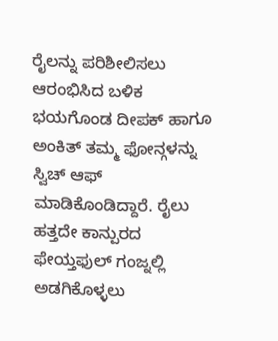ರೈಲನ್ನು ಪರಿಶೀಲಿಸಲು ಆರಂಭಿಸಿದ ಬಳಿಕ ಭಯಗೊಂಡ ದೀಪಕ್ ಹಾಗೂ ಅಂಕಿತ್ ತಮ್ಮ ಫೋನ್ಗಳನ್ನು ಸ್ವಿಚ್ ಆಫ್ ಮಾಡಿಕೊಂಡಿದ್ದಾರೆ. ರೈಲು ಹತ್ತದೇ ಕಾನ್ಪುರದ ಫೇಯ್ತಫುಲ್ ಗಂಜ್ನಲ್ಲಿ ಅಡಗಿಕೊಳ್ಳಲು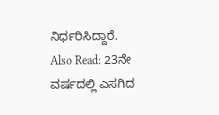ನಿರ್ಧರಿಸಿದ್ದಾರೆ.
Also Read: 23ನೇ ವರ್ಷದಲ್ಲಿ ಎಸಗಿದ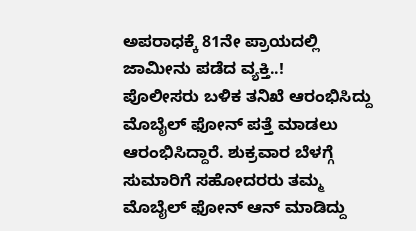ಅಪರಾಧಕ್ಕೆ 81ನೇ ಪ್ರಾಯದಲ್ಲಿ ಜಾಮೀನು ಪಡೆದ ವ್ಯಕ್ತಿ..!
ಪೊಲೀಸರು ಬಳಿಕ ತನಿಖೆ ಆರಂಭಿಸಿದ್ದು ಮೊಬೈಲ್ ಫೋನ್ ಪತ್ತೆ ಮಾಡಲು ಆರಂಭಿಸಿದ್ದಾರೆ. ಶುಕ್ರವಾರ ಬೆಳಗ್ಗೆ ಸುಮಾರಿಗೆ ಸಹೋದರರು ತಮ್ಮ ಮೊಬೈಲ್ ಫೋನ್ ಆನ್ ಮಾಡಿದ್ದು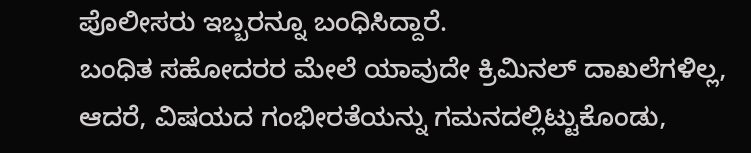ಪೊಲೀಸರು ಇಬ್ಬರನ್ನೂ ಬಂಧಿಸಿದ್ದಾರೆ.
ಬಂಧಿತ ಸಹೋದರರ ಮೇಲೆ ಯಾವುದೇ ಕ್ರಿಮಿನಲ್ ದಾಖಲೆಗಳಿಲ್ಲ, ಆದರೆ, ವಿಷಯದ ಗಂಭೀರತೆಯನ್ನು ಗಮನದಲ್ಲಿಟ್ಟುಕೊಂಡು,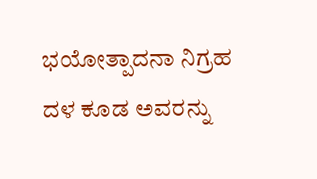ಭಯೋತ್ಪಾದನಾ ನಿಗ್ರಹ ದಳ ಕೂಡ ಅವರನ್ನು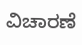ವಿಚಾರಣೆ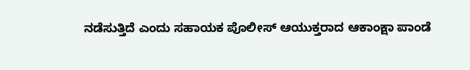ನಡೆಸುತ್ತಿದೆ ಎಂದು ಸಹಾಯಕ ಪೊಲೀಸ್ ಆಯುಕ್ತರಾದ ಆಕಾಂಕ್ಷಾ ಪಾಂಡೆ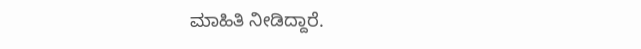ಮಾಹಿತಿ ನೀಡಿದ್ದಾರೆ.